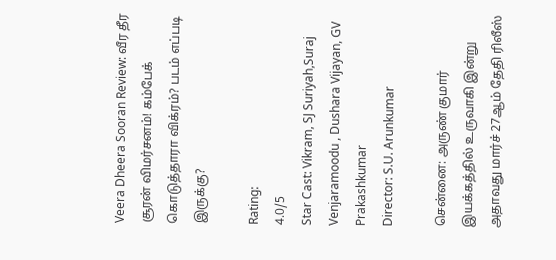Veera Dheera Sooran Review: வீர தீர சூரன் விமர்சனம்! கம்பேக் கொடுத்தாரா விக்ரம்? படம் எப்படி இருக்கு?

Rating:
4.0/5
Star Cast: Vikram, SJ Suriyah,Suraj Venjaramoodu , Dushara Vijayan, GV Prakashkumar
Director: S.U. Arunkumar

சென்னை: அருண் குமார் இயக்கத்தில் உருவாகி இன்று அதாவது மார்ச் 27ஆம் தேதி ரிலீஸ்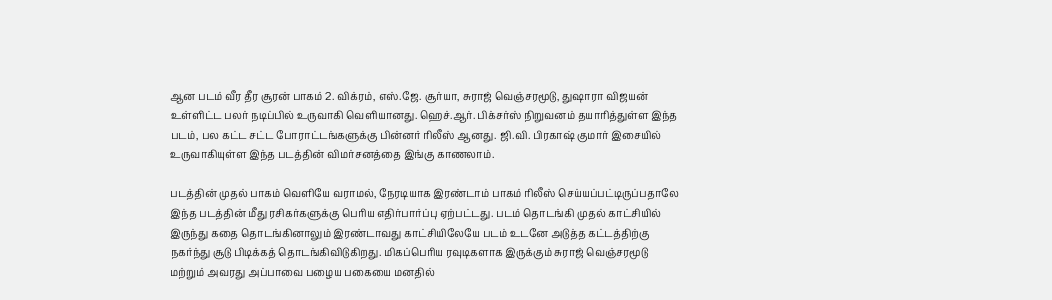ஆன படம் வீர தீர சூரன் பாகம் 2. விக்ரம், எஸ்.ஜே. சூர்யா, சுராஜ் வெஞ்சரமூடு, துஷாரா விஜயன் உள்ளிட்ட பலர் நடிப்பில் உருவாகி வெளியானது. ஹெச்.ஆர். பிக்சர்ஸ் நிறுவனம் தயாரித்துள்ள இந்த படம், பல கட்ட சட்ட போராட்டங்களுக்கு பின்னர் ரிலீஸ் ஆனது. ஜி.வி. பிரகாஷ் குமார் இசையில் உருவாகியுள்ள இந்த படத்தின் விமர்சனத்தை இங்கு காணலாம்.

படத்தின் முதல் பாகம் வெளியே வராமல், நேரடியாக இரண்டாம் பாகம் ரிலீஸ் செய்யப்பட்டிருப்பதாலே இந்த படத்தின் மீது ரசிகர்களுக்கு பெரிய எதிர்பார்ப்பு ஏற்பட்டது. படம் தொடங்கி முதல் காட்சியில் இருந்து கதை தொடங்கினாலும் இரண்டாவது காட்சியிலேயே படம் உடனே அடுத்த கட்டத்திற்கு நகர்ந்து சூடு பிடிக்கத் தொடங்கிவிடுகிறது. மிகப்பெரிய ரவுடிகளாக இருக்கும் சுராஜ் வெஞ்சரமூடு மற்றும் அவரது அப்பாவை பழைய பகையை மனதில்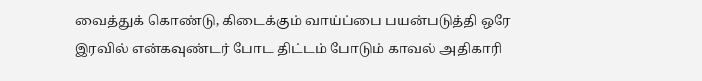வைத்துக் கொண்டு, கிடைக்கும் வாய்ப்பை பயன்படுத்தி ஒரே இரவில் என்கவுண்டர் போட திட்டம் போடும் காவல் அதிகாரி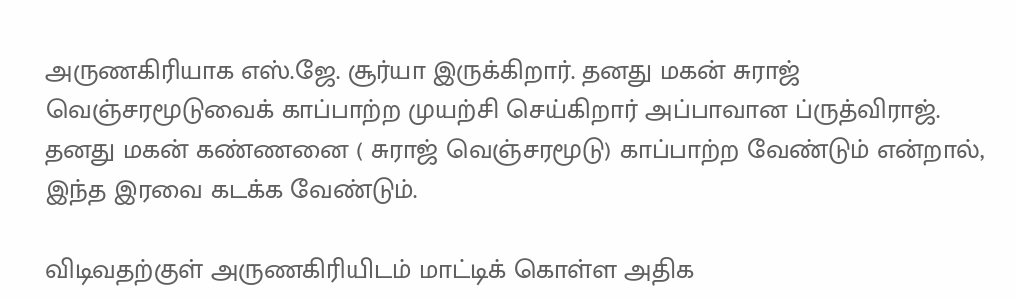அருணகிரியாக எஸ்.ஜே. சூர்யா இருக்கிறார். தனது மகன் சுராஜ் வெஞ்சரமூடுவைக் காப்பாற்ற முயற்சி செய்கிறார் அப்பாவான ப்ருத்விராஜ். தனது மகன் கண்ணனை ( சுராஜ் வெஞ்சரமூடு) காப்பாற்ற வேண்டும் என்றால், இந்த இரவை கடக்க வேண்டும்.

விடிவதற்குள் அருணகிரியிடம் மாட்டிக் கொள்ள அதிக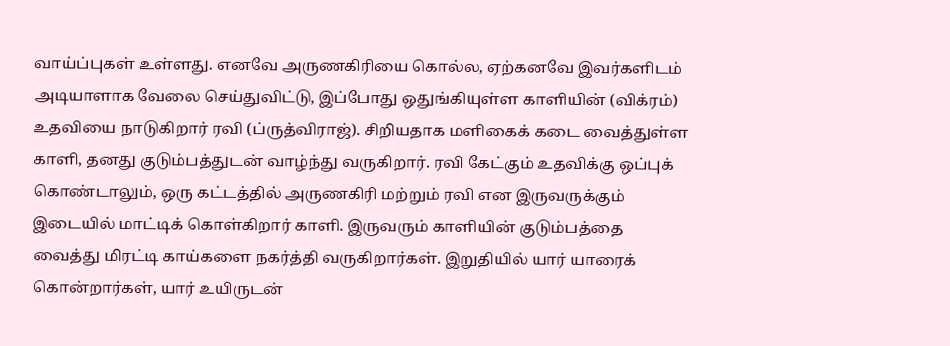வாய்ப்புகள் உள்ளது. எனவே அருணகிரியை கொல்ல, ஏற்கனவே இவர்களிடம் அடியாளாக வேலை செய்துவிட்டு, இப்போது ஒதுங்கியுள்ள காளியின் (விக்ரம்) உதவியை நாடுகிறார் ரவி (ப்ருத்விராஜ்). சிறியதாக மளிகைக் கடை வைத்துள்ள காளி, தனது குடும்பத்துடன் வாழ்ந்து வருகிறார். ரவி கேட்கும் உதவிக்கு ஒப்புக் கொண்டாலும், ஒரு கட்டத்தில் அருணகிரி மற்றும் ரவி என இருவருக்கும் இடையில் மாட்டிக் கொள்கிறார் காளி. இருவரும் காளியின் குடும்பத்தை வைத்து மிரட்டி காய்களை நகர்த்தி வருகிறார்கள். இறுதியில் யார் யாரைக் கொன்றார்கள், யார் உயிருடன்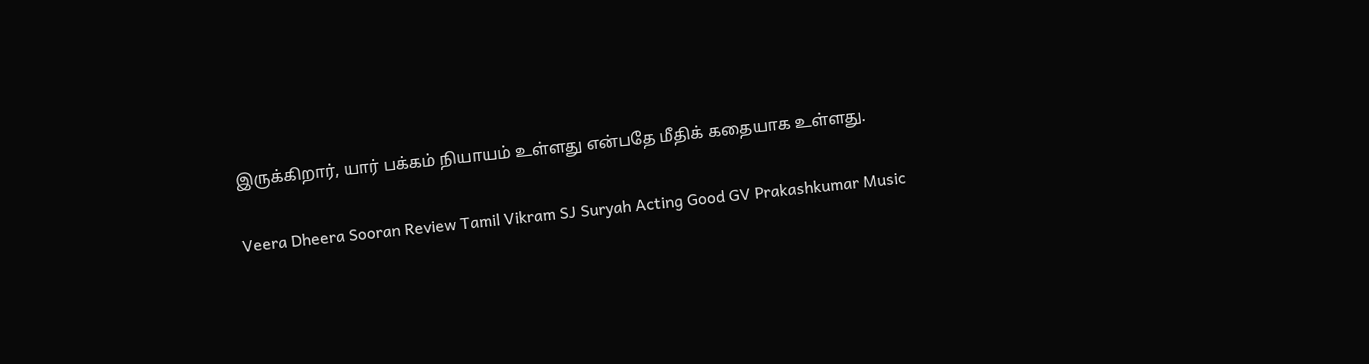இருக்கிறார், யார் பக்கம் நியாயம் உள்ளது என்பதே மீதிக் கதையாக உள்ளது.

Veera Dheera Sooran Review Tamil Vikram SJ Suryah Acting Good GV Prakashkumar Music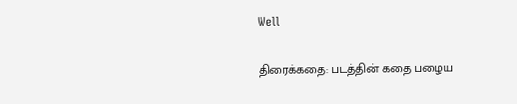Well

திரைக்கதை: படத்தின் கதை பழைய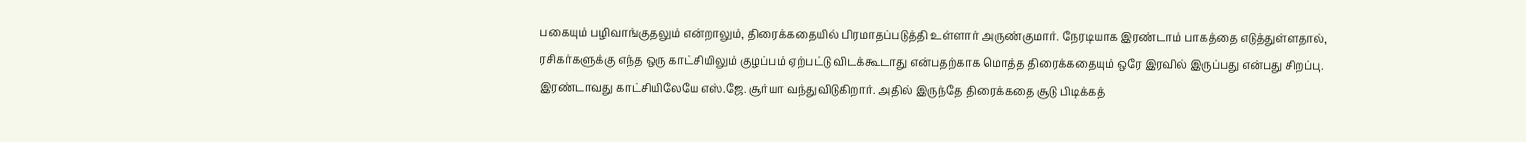பகையும் பழிவாங்குதலும் என்றாலும், திரைக்கதையில் பிரமாதப்படுத்தி உள்ளார் அருண்குமார். நேரடியாக இரண்டாம் பாகத்தை எடுத்துள்ளதால், ரசிகர்களுக்கு எந்த ஒரு காட்சியிலும் குழப்பம் ஏற்பட்டு விடக்கூடாது என்பதற்காக மொத்த திரைக்கதையும் ஒரே இரவில் இருப்பது என்பது சிறப்பு. இரண்டாவது காட்சியிலேயே எஸ்.ஜே. சூர்யா வந்துவிடுகிறார். அதில் இருந்தே திரைக்கதை சூடு பிடிக்கத்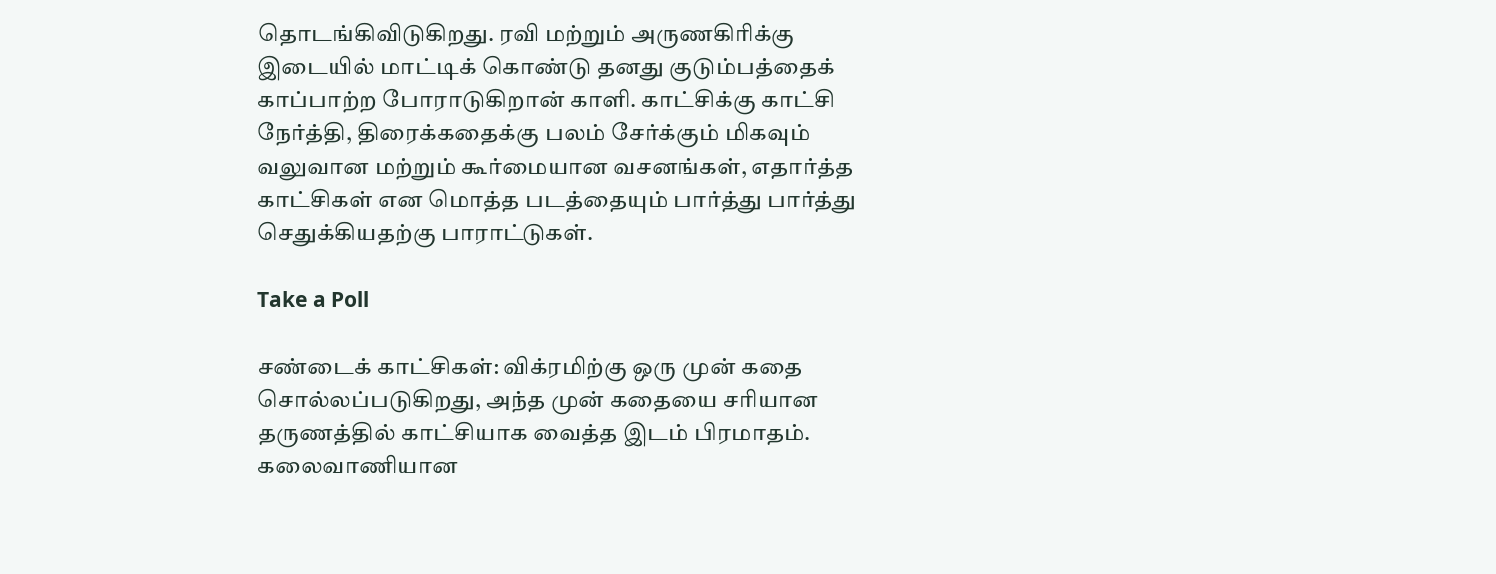தொடங்கிவிடுகிறது. ரவி மற்றும் அருணகிரிக்கு இடையில் மாட்டிக் கொண்டு தனது குடும்பத்தைக் காப்பாற்ற போராடுகிறான் காளி. காட்சிக்கு காட்சி நேர்த்தி, திரைக்கதைக்கு பலம் சேர்க்கும் மிகவும் வலுவான மற்றும் கூர்மையான வசனங்கள், எதார்த்த காட்சிகள் என மொத்த படத்தையும் பார்த்து பார்த்து செதுக்கியதற்கு பாராட்டுகள்.

Take a Poll

சண்டைக் காட்சிகள்: விக்ரமிற்கு ஒரு முன் கதை சொல்லப்படுகிறது, அந்த முன் கதையை சரியான தருணத்தில் காட்சியாக வைத்த இடம் பிரமாதம். கலைவாணியான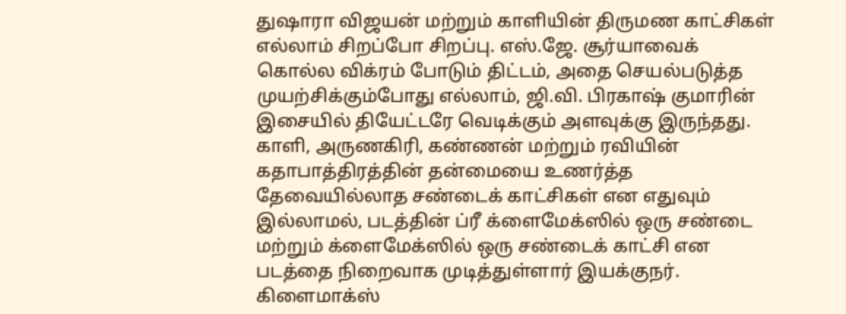துஷாரா விஜயன் மற்றும் காளியின் திருமண காட்சிகள் எல்லாம் சிறப்போ சிறப்பு. எஸ்.ஜே. சூர்யாவைக் கொல்ல விக்ரம் போடும் திட்டம், அதை செயல்படுத்த முயற்சிக்கும்போது எல்லாம், ஜி.வி. பிரகாஷ் குமாரின் இசையில் தியேட்டரே வெடிக்கும் அளவுக்கு இருந்தது. காளி, அருணகிரி, கண்ணன் மற்றும் ரவியின் கதாபாத்திரத்தின் தன்மையை உணர்த்த தேவையில்லாத சண்டைக் காட்சிகள் என எதுவும் இல்லாமல், படத்தின் ப்ரீ க்ளைமேக்ஸில் ஒரு சண்டை மற்றும் க்ளைமேக்ஸில் ஒரு சண்டைக் காட்சி என படத்தை நிறைவாக முடித்துள்ளார் இயக்குநர். கிளைமாக்ஸ்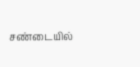சண்டையில்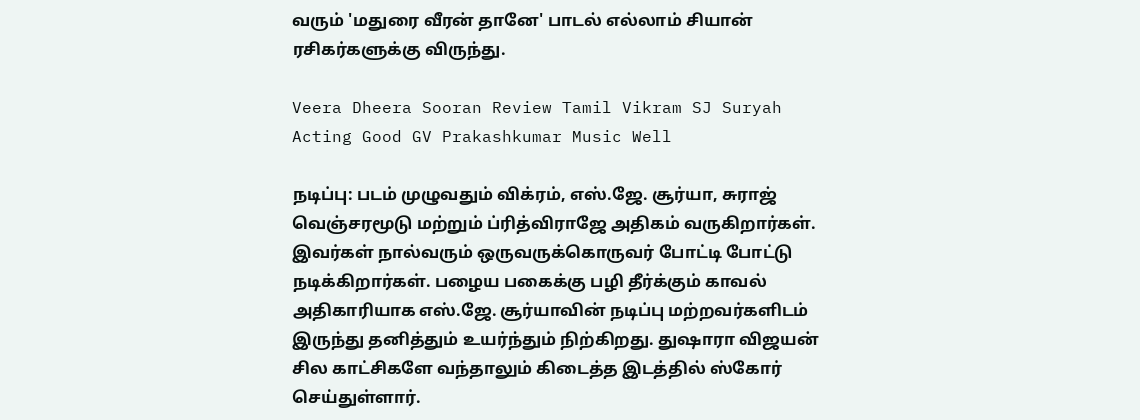வரும் 'மதுரை வீரன் தானே' பாடல் எல்லாம் சியான் ரசிகர்களுக்கு விருந்து.

Veera Dheera Sooran Review Tamil Vikram SJ Suryah Acting Good GV Prakashkumar Music Well

நடிப்பு: படம் முழுவதும் விக்ரம், எஸ்.ஜே. சூர்யா, சுராஜ் வெஞ்சரமூடு மற்றும் ப்ரித்விராஜே அதிகம் வருகிறார்கள். இவர்கள் நால்வரும் ஒருவருக்கொருவர் போட்டி போட்டு நடிக்கிறார்கள். பழைய பகைக்கு பழி தீர்க்கும் காவல் அதிகாரியாக எஸ்.ஜே. சூர்யாவின் நடிப்பு மற்றவர்களிடம் இருந்து தனித்தும் உயர்ந்தும் நிற்கிறது. துஷாரா விஜயன் சில காட்சிகளே வந்தாலும் கிடைத்த இடத்தில் ஸ்கோர் செய்துள்ளார்.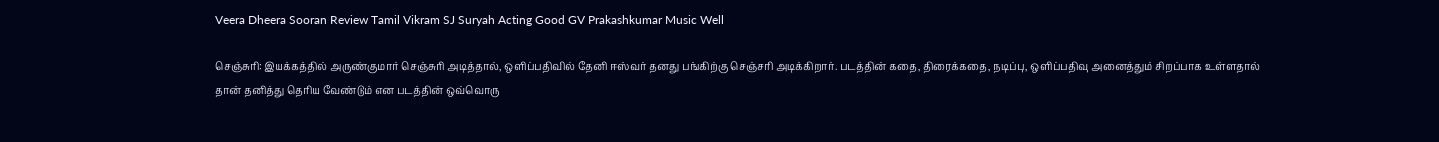Veera Dheera Sooran Review Tamil Vikram SJ Suryah Acting Good GV Prakashkumar Music Well

செஞ்சுரி: இயக்கத்தில் அருண்குமார் செஞ்சுரி அடித்தால், ஒளிப்பதிவில் தேனி ஈஸ்வர் தனது பங்கிற்கு செஞ்சரி அடிக்கிறார். படத்தின் கதை, திரைக்கதை, நடிப்பு, ஒளிப்பதிவு அனைத்தும் சிறப்பாக உள்ளதால் தான் தனித்து தெரிய வேண்டும் என படத்தின் ஒவ்வொரு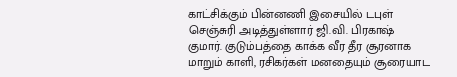காட்சிக்கும் பின்னணி இசையில் டபுள் செஞ்சுரி அடித்துள்ளார் ஜி.வி. பிரகாஷ் குமார். குடும்பத்தை காக்க வீர தீர சூரனாக மாறும் காளி, ரசிகர்கள் மனதையும் சூரையாட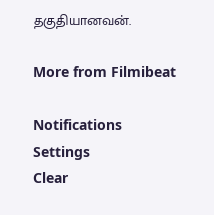தகுதியானவன்.

More from Filmibeat

Notifications
Settings
Clear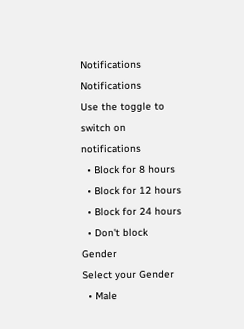Notifications
Notifications
Use the toggle to switch on notifications
  • Block for 8 hours
  • Block for 12 hours
  • Block for 24 hours
  • Don't block
Gender
Select your Gender
  • Male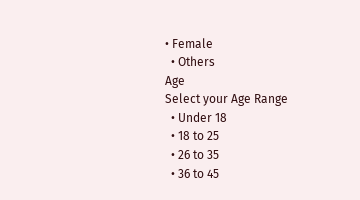• Female
  • Others
Age
Select your Age Range
  • Under 18
  • 18 to 25
  • 26 to 35
  • 36 to 45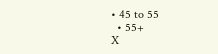• 45 to 55
  • 55+
X